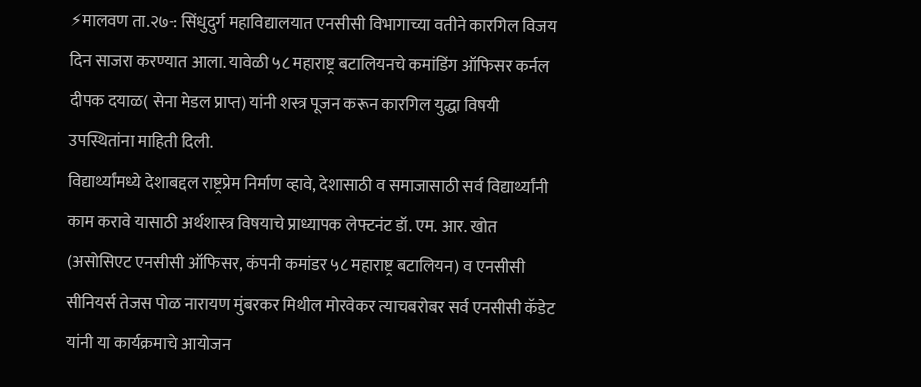⚡मालवण ता.२७-: सिंधुदुर्ग महाविद्यालयात एनसीसी विभागाच्या वतीने कारगिल विजय दिन साजरा करण्यात आला. यावेळी ५८ महाराष्ट्र बटालियनचे कमांडिंग ऑफिसर कर्नल दीपक दयाळ( सेना मेडल प्राप्त) यांनी शस्त्र पूजन करून कारगिल युद्धा विषयी उपस्थितांना माहिती दिली.
विद्यार्थ्यांमध्ये देशाबद्दल राष्ट्रप्रेम निर्माण व्हावे, देशासाठी व समाजासाठी सर्व विद्यार्थ्यांनी काम करावे यासाठी अर्थशास्त्र विषयाचे प्राध्यापक लेफ्टनंट डॉ. एम. आर. खोत (असोसिएट एनसीसी ऑफिसर, कंपनी कमांडर ५८ महाराष्ट्र बटालियन) व एनसीसी सीनियर्स तेजस पोळ नारायण मुंबरकर मिथील मोरवेकर त्याचबरोबर सर्व एनसीसी कॅडेट यांनी या कार्यक्रमाचे आयोजन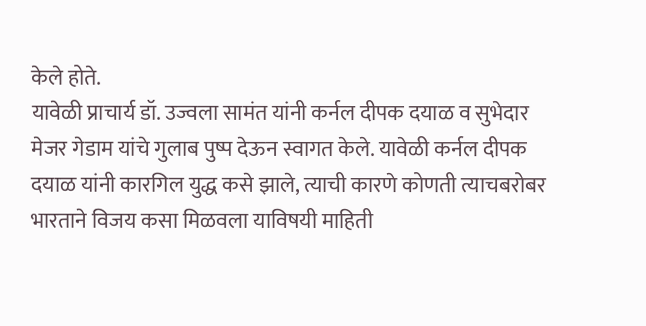केले होते.
यावेळी प्राचार्य डॉ. उज्वला सामंत यांनी कर्नल दीपक दयाळ व सुभेदार मेजर गेडाम यांचे गुलाब पुष्प देऊन स्वागत केले. यावेळी कर्नल दीपक दयाळ यांनी कारगिल युद्ध कसे झाले, त्याची कारणे कोणती त्याचबरोबर भारताने विजय कसा मिळवला याविषयी माहिती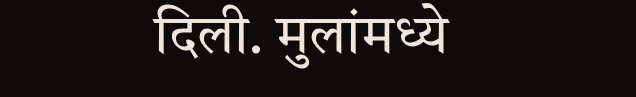दिली. मुलांमध्ये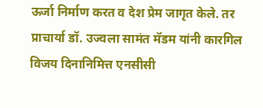ऊर्जा निर्माण करत व देश प्रेम जागृत केले. तर प्राचार्या डॉ. उज्वला सामंत मॅडम यांनी कारगिल विजय दिनानिमित्त एनसीसी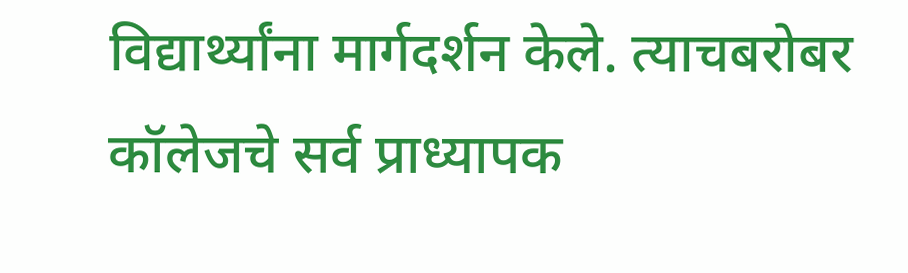विद्यार्थ्यांना मार्गदर्शन केले. त्याचबरोबर कॉलेजचे सर्व प्राध्यापक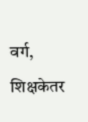वर्ग, शिक्षकेतर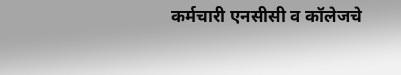कर्मचारी एनसीसी व कॉलेजचे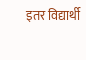इतर विद्यार्थी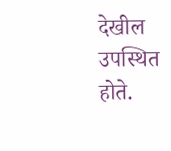देखील उपस्थित होते.